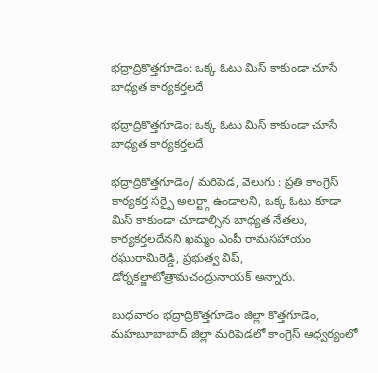భద్రాద్రికొత్తగూడెం: ఒక్క ఓటు మిస్ కాకుండా చూసే బాధ్యత కార్యకర్తలదే

భద్రాద్రికొత్తగూడెం: ఒక్క ఓటు మిస్ కాకుండా చూసే బాధ్యత కార్యకర్తలదే

భద్రాద్రికొత్తగూడెం/ మరిపెడ, వెలుగు : ప్రతి కాంగ్రెస్ కార్యకర్త సర్పై అలర్ట్గా ఉండాలని, ఒక్క ఓటు కూడా మిస్ కాకుండా చూడాల్సిన బాధ్యత నేతలు, కార్యకర్తలదేనని ఖమ్మం ఎంపీ రామసహాయం రఘురామిరెడ్డి, ప్రభుత్వ విప్, డోర్నకల్జాటోత్రామచంద్రునాయక్ అన్నారు.

బుధవారం భద్రాద్రికొత్తగూడెం జిల్లా కొత్తగూడెం, మహబూబాబాద్ జిల్లా మరిపెడలో కాంగ్రెస్ ఆధ్వర్యంలో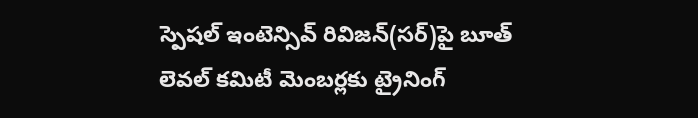స్పెషల్ ఇంటెన్సివ్ రివిజన్(సర్)పై బూత్ లెవల్ కమిటీ మెంబర్లకు ట్రైనింగ్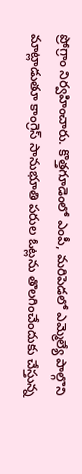ప్రోగ్రాం నిర్వహించారు. కొత్తగూడెంలో ఎంపీ, మరిపెడలో ఎమ్మెల్యే పాల్గొని మాట్లాడుతూ కాంగ్రెస్ సానుభూతి పరుల ఓట్లను తొలగించేందుకు చేస్తున్న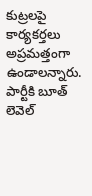కుట్రలపై కార్యకర్తలు అప్రమత్తంగా ఉండాలన్నారు. పార్టీకి బూత్ లెవెల్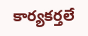కార్యకర్తలే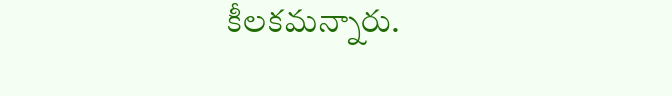కీలకమన్నారు.